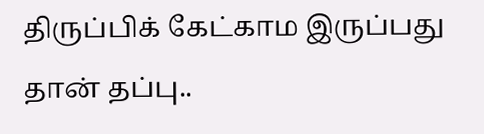திருப்பிக் கேட்காம இருப்பது தான் தப்பு..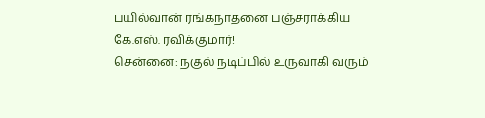பயில்வான் ரங்கநாதனை பஞ்சராக்கிய கே.எஸ். ரவிக்குமார்!
சென்னை: நகுல் நடிப்பில் உருவாகி வரும்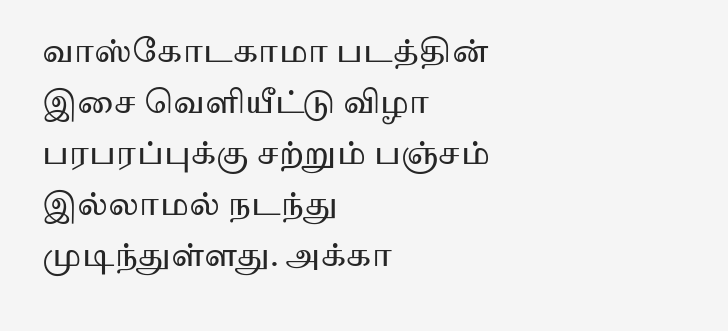வாஸ்கோடகாமா படத்தின் இசை வெளியீட்டு விழா பரபரப்புக்கு சற்றும் பஞ்சம் இல்லாமல் நடந்து முடிந்துள்ளது. அக்கா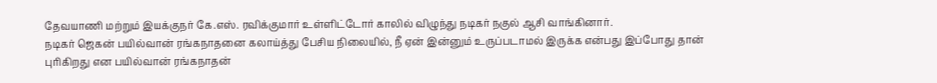தேவயாணி மற்றும் இயக்குநர் கே.எஸ். ரவிக்குமார் உள்ளிட்டோர் காலில் விழுந்து நடிகர் நகுல் ஆசி வாங்கினார்.
நடிகர் ஜெகன் பயில்வான் ரங்கநாதனை கலாய்த்து பேசிய நிலையில், நீ ஏன் இன்னும் உருப்படாமல் இருக்க என்பது இப்போது தான் புரிகிறது என பயில்வான் ரங்கநாதன்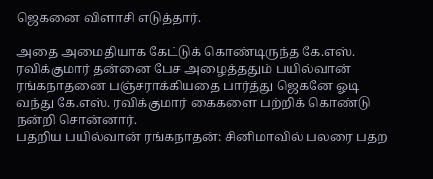ஜெகனை விளாசி எடுத்தார்.

அதை அமைதியாக கேட்டுக் கொண்டிருந்த கே.எஸ். ரவிக்குமார் தன்னை பேச அழைத்ததும் பயில்வான் ரங்கநாதனை பஞ்சராக்கியதை பார்த்து ஜெகனே ஓடி வந்து கே.எஸ். ரவிக்குமார் கைகளை பற்றிக் கொண்டு நன்றி சொன்னார்.
பதறிய பயில்வான் ரங்கநாதன்: சினிமாவில் பலரை பதற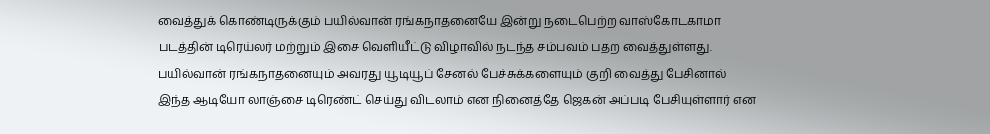வைத்துக் கொண்டிருக்கும் பயில்வான் ரங்கநாதனையே இன்று நடைபெற்ற வாஸ்கோடகாமா படத்தின் டிரெய்லர் மற்றும் இசை வெளியீட்டு விழாவில் நடந்த சம்பவம் பதற வைத்துள்ளது. பயில்வான் ரங்கநாதனையும் அவரது யூடியூப் சேனல் பேச்சுக்களையும் குறி வைத்து பேசினால் இந்த ஆடியோ லாஞ்சை டிரெண்ட் செய்து விடலாம் என நினைத்தே ஜெகன் அப்படி பேசியுள்ளார் என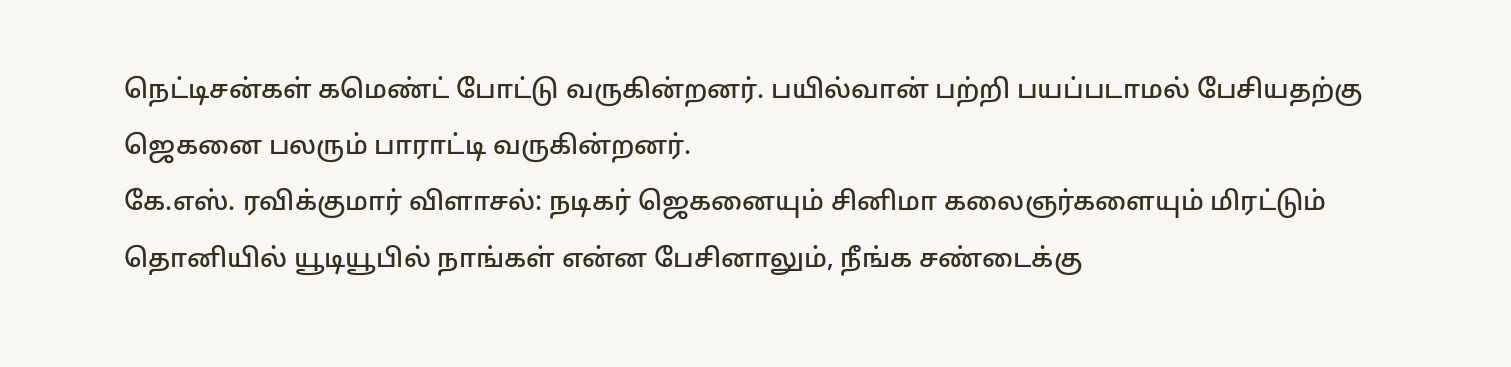நெட்டிசன்கள் கமெண்ட் போட்டு வருகின்றனர். பயில்வான் பற்றி பயப்படாமல் பேசியதற்கு ஜெகனை பலரும் பாராட்டி வருகின்றனர்.
கே.எஸ். ரவிக்குமார் விளாசல்: நடிகர் ஜெகனையும் சினிமா கலைஞர்களையும் மிரட்டும் தொனியில் யூடியூபில் நாங்கள் என்ன பேசினாலும், நீங்க சண்டைக்கு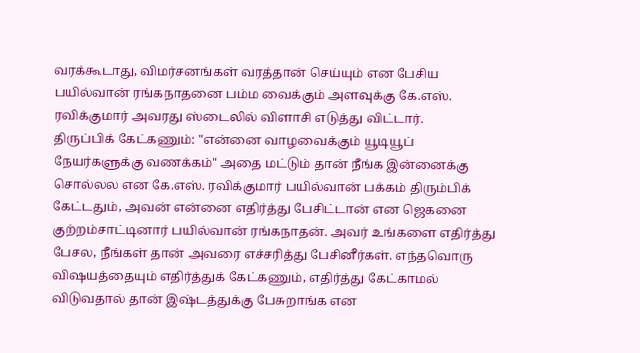வரக்கூடாது, விமர்சனங்கள் வரத்தான் செய்யும் என பேசிய பயில்வான் ரங்கநாதனை பம்ம வைக்கும் அளவுக்கு கே.எஸ். ரவிக்குமார் அவரது ஸ்டைலில் விளாசி எடுத்து விட்டார்.
திருப்பிக் கேட்கணும்: "என்னை வாழவைக்கும் யூடியூப் நேயர்களுக்கு வணக்கம்" அதை மட்டும் தான் நீங்க இன்னைக்கு சொல்லல என கே.எஸ். ரவிக்குமார் பயில்வான் பக்கம் திரும்பிக் கேட்டதும், அவன் என்னை எதிர்த்து பேசிட்டான் என ஜெகனை குற்றம்சாட்டினார் பயில்வான் ரங்கநாதன். அவர் உங்களை எதிர்த்து பேசல, நீங்கள் தான் அவரை எச்சரித்து பேசினீர்கள். எந்தவொரு விஷயத்தையும் எதிர்த்துக் கேட்கணும், எதிர்த்து கேட்காமல் விடுவதால் தான் இஷ்டத்துக்கு பேசுறாங்க என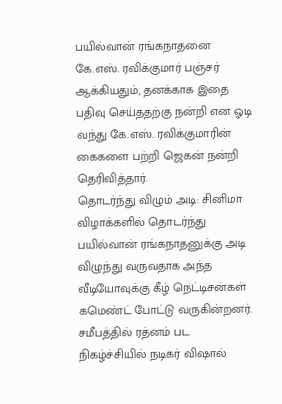பயில்வான் ரங்கநாதனை கே.எஸ். ரவிக்குமார் பஞ்சர் ஆக்கியதும், தனக்காக இதை பதிவு செய்ததற்கு நன்றி என ஓடி வந்து கே.எஸ். ரவிக்குமாரின் கைகளை பற்றி ஜெகன் நன்றி தெரிவித்தார்.
தொடர்ந்து விழும் அடி: சினிமா விழாக்களில் தொடர்ந்து பயில்வான் ரங்கநாதனுக்கு அடி விழுந்து வருவதாக அந்த வீடியோவுக்கு கீழ் நெட்டிசன்கள் கமெண்ட் போட்டு வருகின்றனர். சமீபத்தில் ரத்னம் பட நிகழ்ச்சியில் நடிகர் விஷால்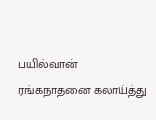பயில்வான் ரங்கநாதனை கலாய்த்து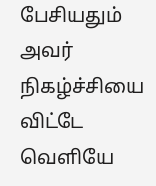பேசியதும் அவர் நிகழ்ச்சியை விட்டே வெளியே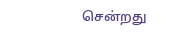சென்றது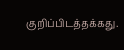குறிப்பிடத்தக்கது.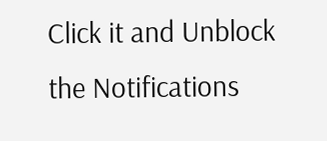Click it and Unblock the Notifications